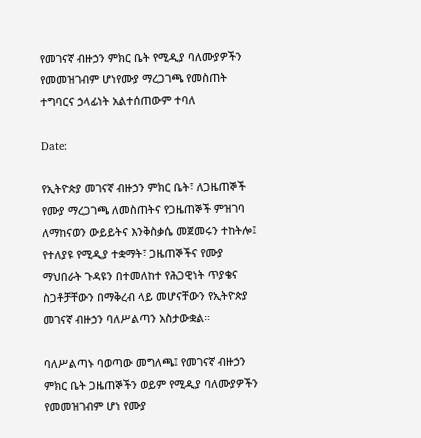የመገናኛ ብዙኃን ምክር ቤት የሚዲያ ባለሙያዎችን የመመዝገብም ሆነየሙያ ማረጋገጫ የመስጠት ተግባርና ኃላፊነት አልተሰጠውም ተባለ

Date:

የኢትዮጵያ መገናኛ ብዙኃን ምክር ቤት፣ ለጋዜጠኞች የሙያ ማረጋገጫ ለመስጠትና የጋዜጠኞች ምዝገባ ለማከናወን ውይይትና እንቅስቃሴ መጀመሩን ተከትሎ፤ የተለያዩ የሚዲያ ተቋማት፣ ጋዜጠኞችና የሙያ ማህበራት ጉዳዩን በተመለከተ የሕጋዊነት ጥያቄና ስጋቶቻቸውን በማቅረብ ላይ መሆናቸውን የኢትዮጵያ መገናኛ ብዙኃን ባለሥልጣን አስታውቋል።

ባለሥልጣኑ ባወጣው መግለጫ፤ የመገናኛ ብዙኃን ምክር ቤት ጋዜጠኞችን ወይም የሚዲያ ባለሙያዎችን የመመዝገብም ሆነ የሙያ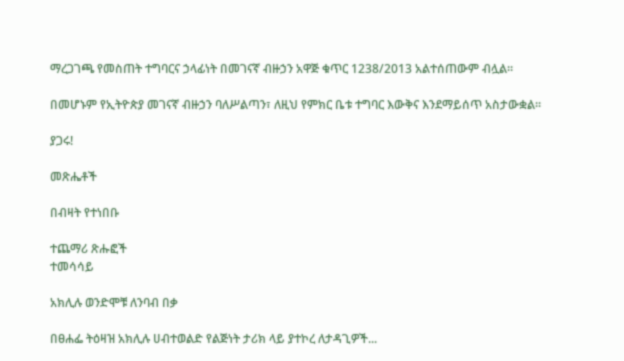ማረጋገጫ የመስጠት ተግባርና ኃላፊነት በመገናኛ ብዙኃን አዋጅ ቁጥር 1238/2013 አልተሰጠውም ብሏል።

በመሆኑም የኢትዮጵያ መገናኛ ብዙኃን ባለሥልጣን፣ ለዚህ የምክር ቤቱ ተግባር እውቅና እንደማይሰጥ አስታውቋል፡፡

ያጋሩ!

መጽሔቶች

በብዛት የተነበቡ

ተጨማሪ ጽሑፎች
ተመሳሳይ

አክሊሉ ወንድሞቹ ለንባብ በቃ

በፀሐፌ ትዕዛዝ አክሊሉ ሀብተወልድ የልጅነት ታሪክ ላይ ያተኮረ ለታዳጊዎች...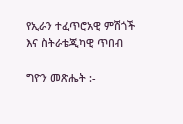የኢራን ተፈጥሮአዊ ምሽጎች እና ስትራቴጂካዊ ጥበብ

ግዮን መጽሔት :-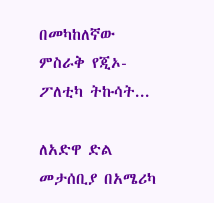በመካከለኛው ምስራቅ የጂኦ-ፖለቲካ ትኩሳት...

ለአድዋ ድል መታሰቢያ በአሜሪካ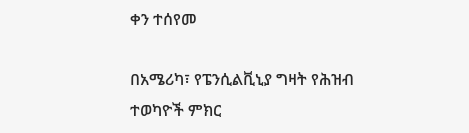ቀን ተሰየመ

በአሜሪካ፣ የፔንሲልቪኒያ ግዛት የሕዝብ ተወካዮች ምክር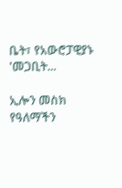ቤት፣ የአውሮፓዊያኑ 'መጋቢት...

ኢሎን መስክ የዓለማችን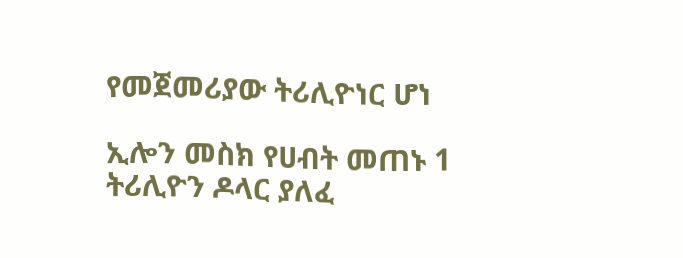የመጀመሪያው ትሪሊዮነር ሆነ

ኢሎን መስክ የሀብት መጠኑ 1 ትሪሊዮን ዶላር ያለፈ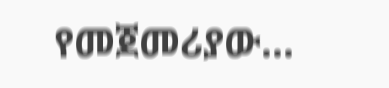የመጀመሪያው...